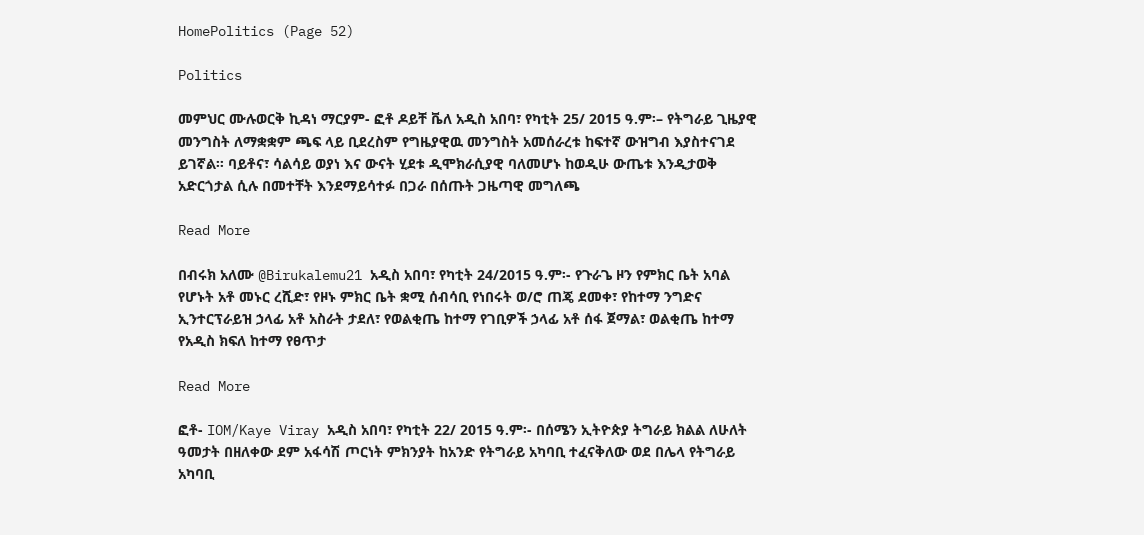HomePolitics (Page 52)

Politics

መምህር ሙሉወርቅ ኪዳነ ማርያም- ፎቶ ዶይቸ ቬለ አዲስ አበባ፣ የካቲት 25/ 2015 ዓ.ም፡– የትግራይ ጊዜያዊ መንግስት ለማቋቋም ጫፍ ላይ ቢደረስም የግዜያዊዉ መንግስት አመሰራረቱ ከፍተኛ ውዝግብ እያስተናገደ ይገኛል፡፡ ባይቶና፣ ሳልሳይ ወያነ እና ውናት ሂደቱ ዲሞክራሲያዊ ባለመሆኑ ከወዲሁ ውጤቱ እንዲታወቅ አድርጎታል ሲሉ በመተቸት እንደማይሳተፉ በጋራ በሰጡት ጋዜጣዊ መግለጫ

Read More

በብሩክ አለሙ @Birukalemu21 አዲስ አበባ፣ የካቲት 24/2015 ዓ.ም፡- የጉራጌ ዞን የምክር ቤት አባል የሆኑት አቶ መኑር ረሺድ፣ የዞኑ ምክር ቤት ቋሚ ሰብሳቢ የነበሩት ወ/ሮ ጠጄ ደመቀ፣ የከተማ ንግድና ኢንተርፕራይዝ ኃላፊ አቶ አስራት ታደለ፣ የወልቂጤ ከተማ የገቢዎች ኃላፊ አቶ ሰፋ ጀማል፣ ወልቂጤ ከተማ የአዲስ ክፍለ ከተማ የፀጥታ

Read More

ፎቶ- IOM/Kaye Viray አዲስ አበባ፣ የካቲት 22/ 2015 ዓ.ም፡- በሰሜን ኢትዮጵያ ትግራይ ክልል ለሁለት ዓመታት በዘለቀው ደም አፋሳሽ ጦርነት ምክንያት ከአንድ የትግራይ አካባቢ ተፈናቅለው ወደ በሌላ የትግራይ አካባቢ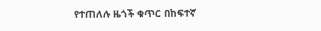የተጠለሉ ዜጎች ቁጥር በከፍተኛ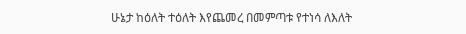ሁኔታ ከዕለት ተዕለት እየጨመረ በመምጣቱ የተነሳ ለእለት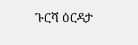ጉርሻ ዕርዳታ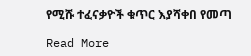የሚሹ ተፈናቃዮች ቁጥር እያሻቀበ የመጣ

Read More